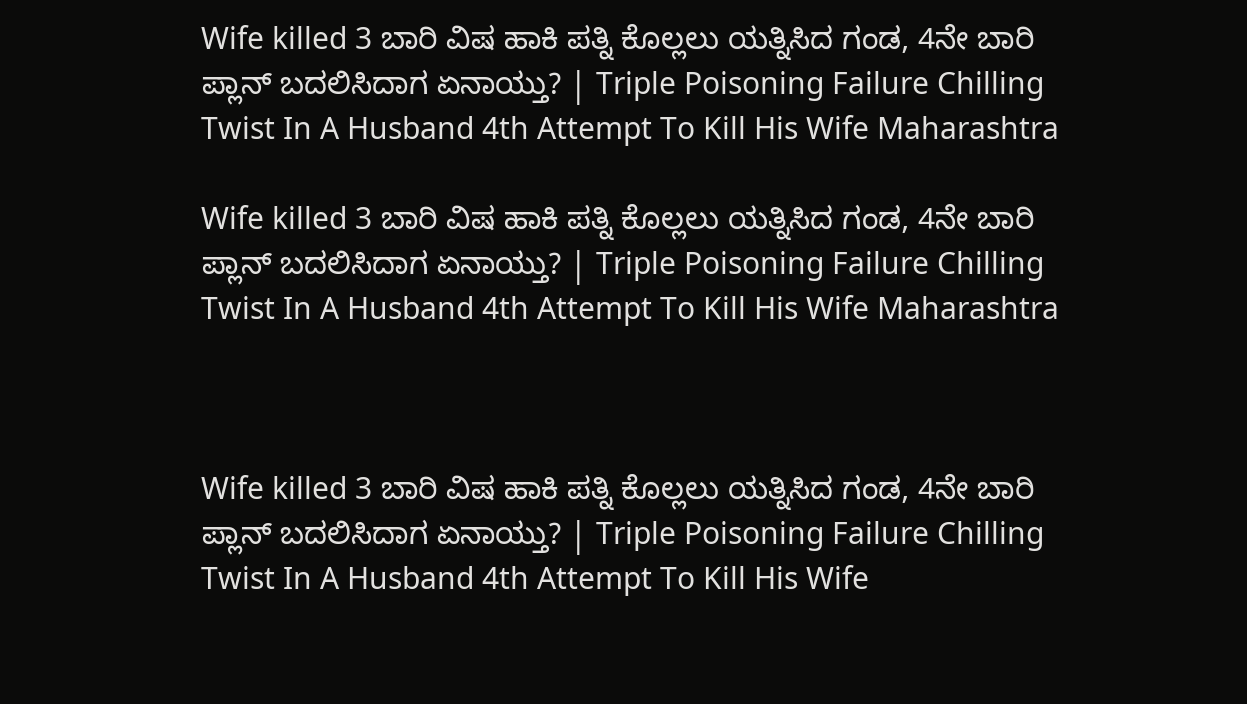Wife killed 3 ಬಾರಿ ವಿಷ ಹಾಕಿ ಪತ್ನಿ ಕೊಲ್ಲಲು ಯತ್ನಿಸಿದ ಗಂಡ, 4ನೇ ಬಾರಿ ಪ್ಲಾನ್ ಬದಲಿಸಿದಾಗ ಏನಾಯ್ತು? | Triple Poisoning Failure Chilling Twist In A Husband 4th Attempt To Kill His Wife Maharashtra

Wife killed 3 ಬಾರಿ ವಿಷ ಹಾಕಿ ಪತ್ನಿ ಕೊಲ್ಲಲು ಯತ್ನಿಸಿದ ಗಂಡ, 4ನೇ ಬಾರಿ ಪ್ಲಾನ್ ಬದಲಿಸಿದಾಗ ಏನಾಯ್ತು? | Triple Poisoning Failure Chilling Twist In A Husband 4th Attempt To Kill His Wife Maharashtra



Wife killed 3 ಬಾರಿ ವಿಷ ಹಾಕಿ ಪತ್ನಿ ಕೊಲ್ಲಲು ಯತ್ನಿಸಿದ ಗಂಡ, 4ನೇ ಬಾರಿ ಪ್ಲಾನ್ ಬದಲಿಸಿದಾಗ ಏನಾಯ್ತು? | Triple Poisoning Failure Chilling Twist In A Husband 4th Attempt To Kill His Wife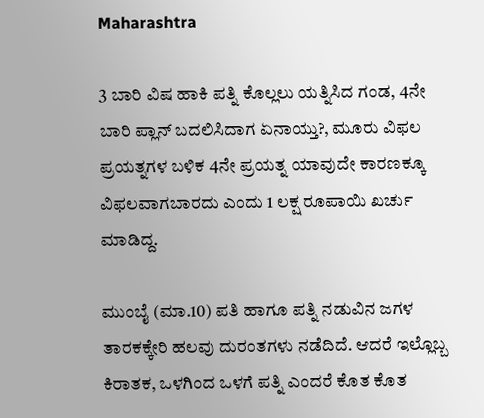Maharashtra

3 ಬಾರಿ ವಿಷ ಹಾಕಿ ಪತ್ನಿ ಕೊಲ್ಲಲು ಯತ್ನಿಸಿದ ಗಂಡ, 4ನೇ ಬಾರಿ ಪ್ಲಾನ್ ಬದಲಿಸಿದಾಗ ಏನಾಯ್ತು?, ಮೂರು ವಿಫಲ ಪ್ರಯತ್ನಗಳ ಬಳಿಕ 4ನೇ ಪ್ರಯತ್ನ ಯಾವುದೇ ಕಾರಣಕ್ಕೂ ವಿಫಲವಾಗಬಾರದು ಎಂದು 1 ಲಕ್ಷ ರೂಪಾಯಿ ಖರ್ಚು ಮಾಡಿದ್ದ.

ಮುಂಬೈ (ಮಾ.10) ಪತಿ ಹಾಗೂ ಪತ್ನಿ ನಡುವಿನ ಜಗಳ ತಾರಕಕ್ಕೇರಿ ಹಲವು ದುರಂತಗಳು ನಡೆದಿದೆ. ಆದರೆ ಇಲ್ಲೊಬ್ಬ ಕಿರಾತಕ, ಒಳಗಿಂದ ಒಳಗೆ ಪತ್ನಿ ಎಂದರೆ ಕೊತ ಕೊತ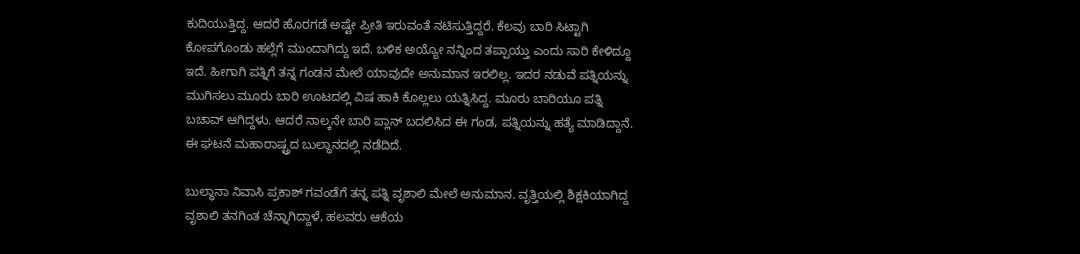ಕುದಿಯುತ್ತಿದ್ದ. ಆದರೆ ಹೊರಗಡೆ ಅಷ್ಟೇ ಪ್ರೀತಿ ಇರುವಂತೆ ನಟಿಸುತ್ತಿದ್ದರೆ. ಕೆಲವು ಬಾರಿ ಸಿಟ್ಟಾಗಿ ಕೋಪಗೊಂಡು ಹಲ್ಲೆಗೆ ಮುಂದಾಗಿದ್ದು ಇದೆ. ಬಳಿಕ ಅಯ್ಯೋ ನನ್ನಿಂದ ತಪ್ಪಾಯ್ತು ಎಂದು ಸಾರಿ ಕೇಳಿದ್ದೂ ಇದೆ. ಹೀಗಾಗಿ ಪತ್ನಿಗೆ ತನ್ನ ಗಂಡನ ಮೇಲೆ ಯಾವುದೇ ಅನುಮಾನ ಇರಲಿಲ್ಲ. ಇದರ ನಡುವೆ ಪತ್ನಿಯನ್ನು ಮುಗಿಸಲು ಮೂರು ಬಾರಿ ಊಟದಲ್ಲಿ ವಿಷ ಹಾಕಿ ಕೊಲ್ಲಲು ಯತ್ನಿಸಿದ್ದ. ಮೂರು ಬಾರಿಯೂ ಪತ್ನಿ ಬಚಾವ್ ಆಗಿದ್ದಳು. ಆದರೆ ನಾಲ್ಕನೇ ಬಾರಿ ಪ್ಲಾನ್ ಬದಲಿಸಿದ ಈ ಗಂಡ, ಪತ್ನಿಯನ್ನು ಹತ್ಯೆ ಮಾಡಿದ್ದಾನೆ. ಈ ಘಟನೆ ಮಹಾರಾಷ್ಟ್ರದ ಬುಲ್ಧಾನದಲ್ಲಿ ನಡೆದಿದೆ.

ಬುಲ್ಧಾನಾ ನಿವಾಸಿ ಪ್ರಕಾಶ್ ಗವಂಡೆಗೆ ತನ್ನ ಪತ್ನಿ ವೃಶಾಲಿ ಮೇಲೆ ಅನುಮಾನ. ವೃತ್ತಿಯಲ್ಲಿ ಶಿಕ್ಷಕಿಯಾಗಿದ್ದ ವೃಶಾಲಿ ತನಗಿಂತ ಚೆನ್ನಾಗಿದ್ದಾಳೆ, ಹಲವರು ಆಕೆಯ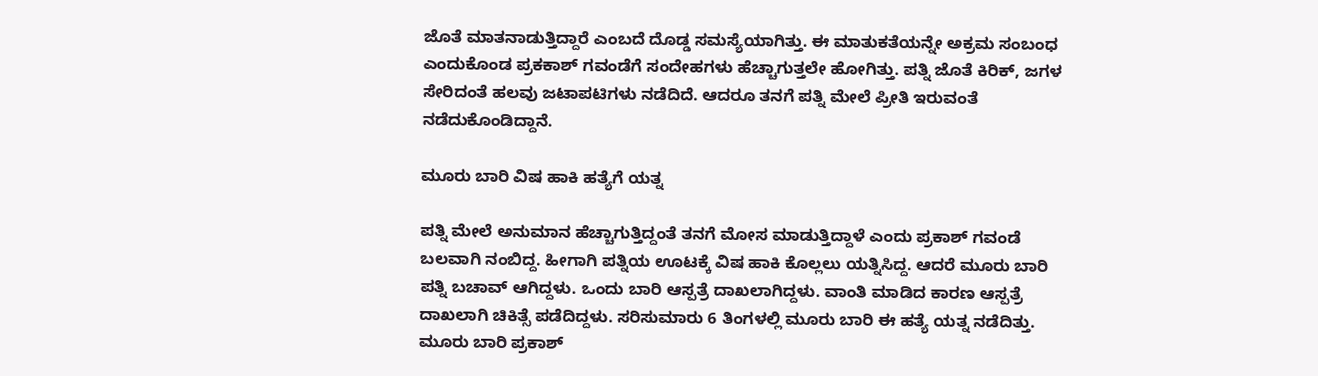ಜೊತೆ ಮಾತನಾಡುತ್ತಿದ್ದಾರೆ ಎಂಬದೆ ದೊಡ್ಡ ಸಮಸ್ಯೆಯಾಗಿತ್ತು. ಈ ಮಾತುಕತೆಯನ್ನೇ ಅಕ್ರಮ ಸಂಬಂಧ ಎಂದುಕೊಂಡ ಪ್ರಕಕಾಶ್ ಗವಂಡೆಗೆ ಸಂದೇಹಗಳು ಹೆಚ್ಚಾಗುತ್ತಲೇ ಹೋಗಿತ್ತು. ಪತ್ನಿ ಜೊತೆ ಕಿರಿಕ್, ಜಗಳ ಸೇರಿದಂತೆ ಹಲವು ಜಟಾಪಟಿಗಳು ನಡೆದಿದೆ. ಆದರೂ ತನಗೆ ಪತ್ನಿ ಮೇಲೆ ಪ್ರೀತಿ ಇರುವಂತೆ ನಡೆದುಕೊಂಡಿದ್ದಾನೆ.

ಮೂರು ಬಾರಿ ವಿಷ ಹಾಕಿ ಹತ್ಯೆಗೆ ಯತ್ನ

ಪತ್ನಿ ಮೇಲೆ ಅನುಮಾನ ಹೆಚ್ಚಾಗುತ್ತಿದ್ದಂತೆ ತನಗೆ ಮೋಸ ಮಾಡುತ್ತಿದ್ದಾಳೆ ಎಂದು ಪ್ರಕಾಶ್ ಗವಂಡೆ ಬಲವಾಗಿ ನಂಬಿದ್ದ. ಹೀಗಾಗಿ ಪತ್ನಿಯ ಊಟಕ್ಕೆ ವಿಷ ಹಾಕಿ ಕೊಲ್ಲಲು ಯತ್ನಿಸಿದ್ದ. ಆದರೆ ಮೂರು ಬಾರಿ ಪತ್ನಿ ಬಚಾವ್ ಆಗಿದ್ದಳು. ಒಂದು ಬಾರಿ ಆಸ್ಪತ್ರೆ ದಾಖಲಾಗಿದ್ದಳು. ವಾಂತಿ ಮಾಡಿದ ಕಾರಣ ಆಸ್ಪತ್ರೆ ದಾಖಲಾಗಿ ಚಿಕಿತ್ಸೆ ಪಡೆದಿದ್ದಳು. ಸರಿಸುಮಾರು 6 ತಿಂಗಳಲ್ಲಿ ಮೂರು ಬಾರಿ ಈ ಹತ್ಯೆ ಯತ್ನ ನಡೆದಿತ್ತು. ಮೂರು ಬಾರಿ ಪ್ರಕಾಶ್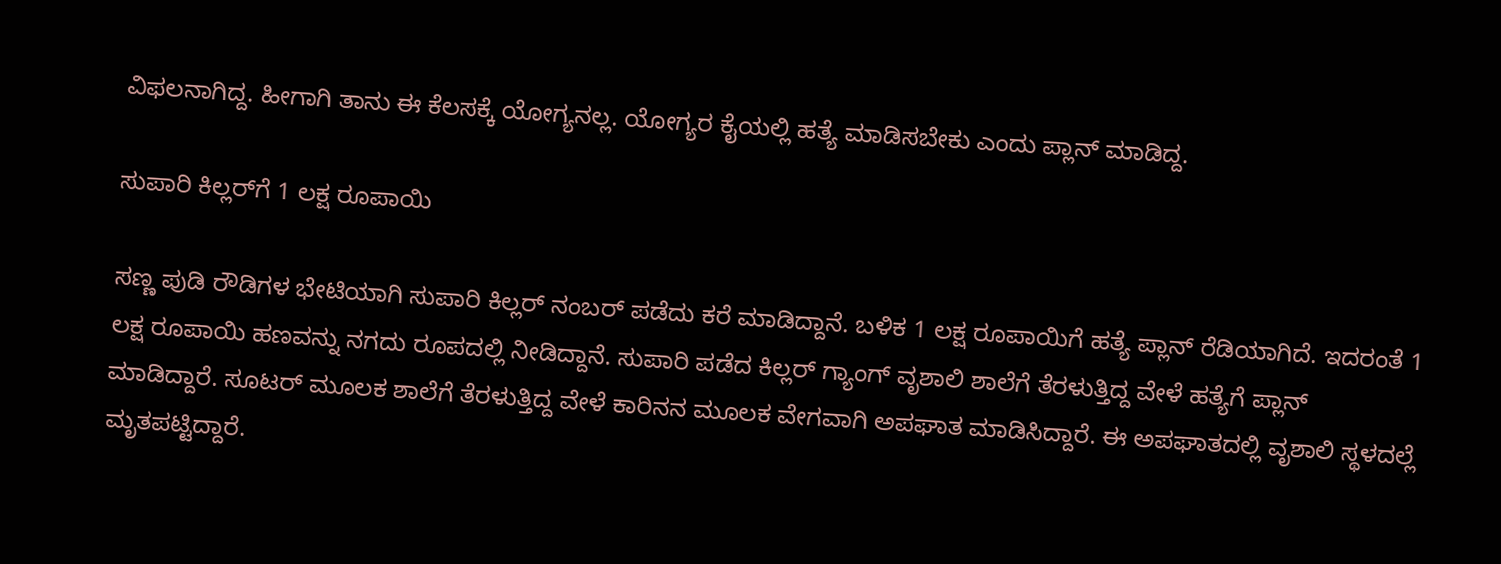ವಿಫಲನಾಗಿದ್ದ. ಹೀಗಾಗಿ ತಾನು ಈ ಕೆಲಸಕ್ಕೆ ಯೋಗ್ಯನಲ್ಲ. ಯೋಗ್ಯರ ಕೈಯಲ್ಲಿ ಹತ್ಯೆ ಮಾಡಿಸಬೇಕು ಎಂದು ಪ್ಲಾನ್ ಮಾಡಿದ್ದ.

ಸುಪಾರಿ ಕಿಲ್ಲರ್‌ಗೆ 1 ಲಕ್ಷ ರೂಪಾಯಿ

ಸಣ್ಣ ಪುಡಿ ರೌಡಿಗಳ ಭೇಟಿಯಾಗಿ ಸುಪಾರಿ ಕಿಲ್ಲರ್ ನಂಬರ್ ಪಡೆದು ಕರೆ ಮಾಡಿದ್ದಾನೆ. ಬಳಿಕ 1 ಲಕ್ಷ ರೂಪಾಯಿಗೆ ಹತ್ಯೆ ಪ್ಲಾನ್ ರೆಡಿಯಾಗಿದೆ. ಇದರಂತೆ 1 ಲಕ್ಷ ರೂಪಾಯಿ ಹಣವನ್ನು ನಗದು ರೂಪದಲ್ಲಿ ನೀಡಿದ್ದಾನೆ. ಸುಪಾರಿ ಪಡೆದ ಕಿಲ್ಲರ್ ಗ್ಯಾಂಗ್ ವೃಶಾಲಿ ಶಾಲೆಗೆ ತೆರಳುತ್ತಿದ್ದ ವೇಳೆ ಹತ್ಯೆಗೆ ಪ್ಲಾನ್ ಮಾಡಿದ್ದಾರೆ. ಸೂಟರ್ ಮೂಲಕ ಶಾಲೆಗೆ ತೆರಳುತ್ತಿದ್ದ ವೇಳೆ ಕಾರಿನನ ಮೂಲಕ ವೇಗವಾಗಿ ಅಪಘಾತ ಮಾಡಿಸಿದ್ದಾರೆ. ಈ ಅಪಘಾತದಲ್ಲಿ ವೃಶಾಲಿ ಸ್ಥಳದಲ್ಲೆ ಮೃತಪಟ್ಟಿದ್ದಾರೆ.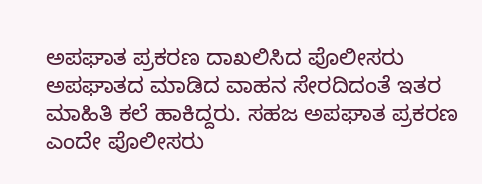ಅಪಘಾತ ಪ್ರಕರಣ ದಾಖಲಿಸಿದ ಪೊಲೀಸರು ಅಪಘಾತದ ಮಾಡಿದ ವಾಹನ ಸೇರದಿದಂತೆ ಇತರ ಮಾಹಿತಿ ಕಲೆ ಹಾಕಿದ್ದರು. ಸಹಜ ಅಪಘಾತ ಪ್ರಕರಣ ಎಂದೇ ಪೊಲೀಸರು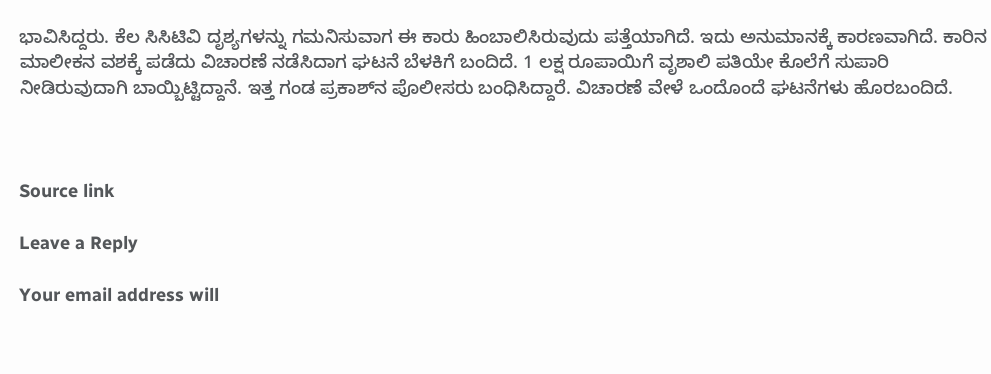ಭಾವಿಸಿದ್ದರು. ಕೆಲ ಸಿಸಿಟಿವಿ ದೃಶ್ಯಗಳನ್ನು ಗಮನಿಸುವಾಗ ಈ ಕಾರು ಹಿಂಬಾಲಿಸಿರುವುದು ಪತ್ತೆಯಾಗಿದೆ. ಇದು ಅನುಮಾನಕ್ಕೆ ಕಾರಣವಾಗಿದೆ. ಕಾರಿನ ಮಾಲೀಕನ ವಶಕ್ಕೆ ಪಡೆದು ವಿಚಾರಣೆ ನಡೆಸಿದಾಗ ಘಟನೆ ಬೆಳಕಿಗೆ ಬಂದಿದೆ. 1 ಲಕ್ಷ ರೂಪಾಯಿಗೆ ವೃಶಾಲಿ ಪತಿಯೇ ಕೊಲೆಗೆ ಸುಪಾರಿ ನೀಡಿರುವುದಾಗಿ ಬಾಯ್ಬಿಟ್ಟಿದ್ದಾನೆ. ಇತ್ತ ಗಂಡ ಪ್ರಕಾಶ್‌ನ ಪೊಲೀಸರು ಬಂಧಿಸಿದ್ದಾರೆ. ವಿಚಾರಣೆ ವೇಳೆ ಒಂದೊಂದೆ ಘಟನೆಗಳು ಹೊರಬಂದಿದೆ.



Source link

Leave a Reply

Your email address will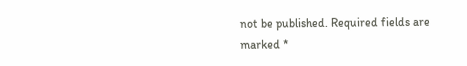not be published. Required fields are marked *